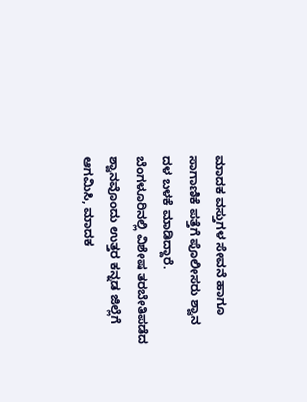ಮಾದಕ ವಸ್ತುಗಳ ಸೇವನೆ ಹಾಗೂ ಸಾಗಾಣಿಕೆ ಪತ್ತೆಗೆ ಪೊಲೀಸರು ಶ್ವಾನ ದಳ ಬಳಕೆ ಮಾಡಿದ್ದಾರೆ. ಬೆಂಗಳೂರಿನಲ್ಲಿ ವಿಶೇಷ ತರಬೇತಿಪಡೆದ ಶ್ವಾನವೊಂದು ಉತ್ತರ ಕನ್ನಡ ಜಿಲ್ಲೆಗೆ ಆಗಮಿಸಿ, ಮಾದಕ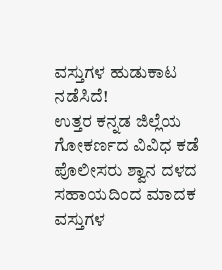ವಸ್ತುಗಳ ಹುಡುಕಾಟ ನಡೆಸಿದೆ!
ಉತ್ತರ ಕನ್ನಡ ಜಿಲ್ಲೆಯ ಗೋಕರ್ಣದ ವಿವಿಧ ಕಡೆ ಪೊಲೀಸರು ಶ್ವಾನ ದಳದ ಸಹಾಯದಿಂದ ಮಾದಕ ವಸ್ತುಗಳ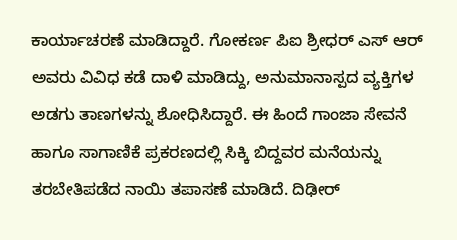ಕಾರ್ಯಾಚರಣೆ ಮಾಡಿದ್ದಾರೆ. ಗೋಕರ್ಣ ಪಿಐ ಶ್ರೀಧರ್ ಎಸ್ ಆರ್ ಅವರು ವಿವಿಧ ಕಡೆ ದಾಳಿ ಮಾಡಿದ್ದು, ಅನುಮಾನಾಸ್ಪದ ವ್ಯಕ್ತಿಗಳ ಅಡಗು ತಾಣಗಳನ್ನು ಶೋಧಿಸಿದ್ದಾರೆ. ಈ ಹಿಂದೆ ಗಾಂಜಾ ಸೇವನೆ ಹಾಗೂ ಸಾಗಾಣಿಕೆ ಪ್ರಕರಣದಲ್ಲಿ ಸಿಕ್ಕಿ ಬಿದ್ದವರ ಮನೆಯನ್ನು ತರಬೇತಿಪಡೆದ ನಾಯಿ ತಪಾಸಣೆ ಮಾಡಿದೆ. ದಿಢೀರ್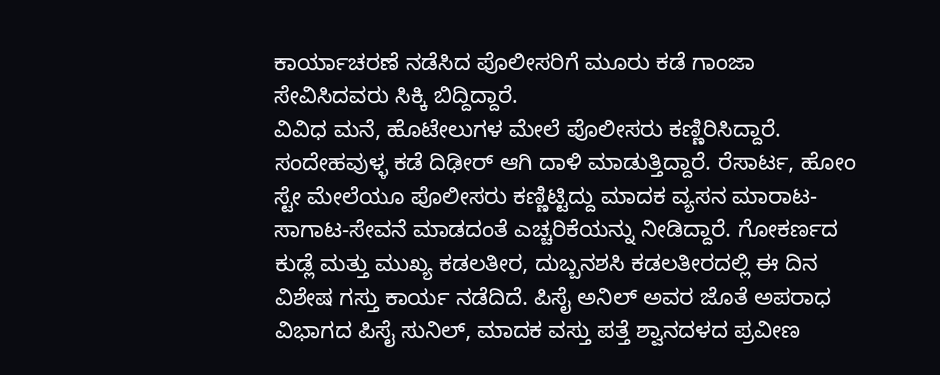ಕಾರ್ಯಾಚರಣೆ ನಡೆಸಿದ ಪೊಲೀಸರಿಗೆ ಮೂರು ಕಡೆ ಗಾಂಜಾ ಸೇವಿಸಿದವರು ಸಿಕ್ಕಿ ಬಿದ್ದಿದ್ದಾರೆ.
ವಿವಿಧ ಮನೆ, ಹೊಟೇಲುಗಳ ಮೇಲೆ ಪೊಲೀಸರು ಕಣ್ಣಿರಿಸಿದ್ದಾರೆ. ಸಂದೇಹವುಳ್ಳ ಕಡೆ ದಿಢೀರ್ ಆಗಿ ದಾಳಿ ಮಾಡುತ್ತಿದ್ದಾರೆ. ರೆಸಾರ್ಟ, ಹೋಂ ಸ್ಟೇ ಮೇಲೆಯೂ ಪೊಲೀಸರು ಕಣ್ಣಿಟ್ಟಿದ್ದು ಮಾದಕ ವ್ಯಸನ ಮಾರಾಟ-ಸಾಗಾಟ-ಸೇವನೆ ಮಾಡದಂತೆ ಎಚ್ಚರಿಕೆಯನ್ನು ನೀಡಿದ್ದಾರೆ. ಗೋಕರ್ಣದ ಕುಡ್ಲೆ ಮತ್ತು ಮುಖ್ಯ ಕಡಲತೀರ, ದುಬ್ಬನಶಸಿ ಕಡಲತೀರದಲ್ಲಿ ಈ ದಿನ ವಿಶೇಷ ಗಸ್ತು ಕಾರ್ಯ ನಡೆದಿದೆ. ಪಿಸೈ ಅನಿಲ್ ಅವರ ಜೊತೆ ಅಪರಾಧ ವಿಭಾಗದ ಪಿಸೈ ಸುನಿಲ್, ಮಾದಕ ವಸ್ತು ಪತ್ತೆ ಶ್ವಾನದಳದ ಪ್ರವೀಣ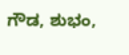ಗೌಡ, ಶುಭಂ,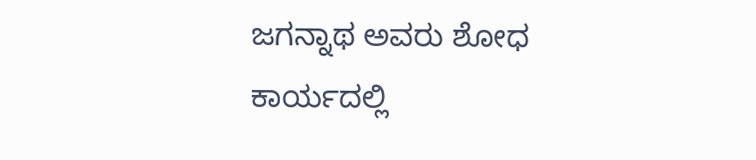ಜಗನ್ನಾಥ ಅವರು ಶೋಧ ಕಾರ್ಯದಲ್ಲಿ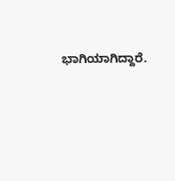ಭಾಗಿಯಾಗಿದ್ದಾರೆ.